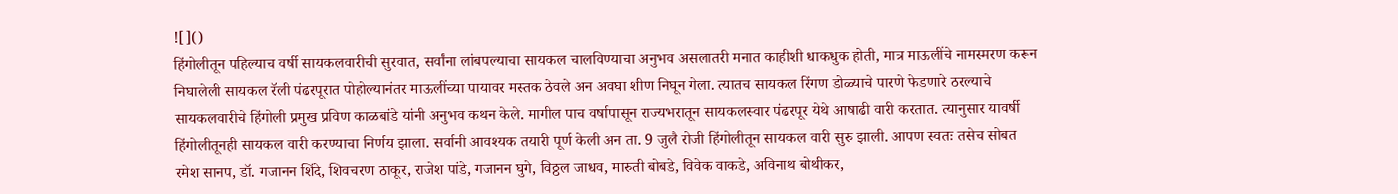![]()
हिंगोलीतून पहिल्याच वर्षी सायकलवारीची सुरवात, सर्वांना लांबपल्याचा सायकल चालविण्याचा अनुभव असलातरी मनात काहीशी धाकधुक होती, मात्र माऊलींचे नामस्मरण करून निघालेली सायकल रॅली पंढरपूरात पोहोल्यानंतर माऊलींच्या पायावर मस्तक ठेवले अन अवघा शीण निघून गेला. त्यातच सायकल रिंगण डोळ्याचे पारणे फेडणारे ठरल्याचे सायकलवारीचे हिंगोली प्रमुख प्रविण काळबांडे यांनी अनुभव कथन केले. मागील पाच वर्षापासून राज्यभरातून सायकलस्वार पंढरपूर येथे आषाढी वारी करतात. त्यानुसार यावर्षी हिंगोलीतूनही सायकल वारी करण्याचा निर्णय झाला. सर्वानी आवश्यक तयारी पूर्ण केली अन ता. 9 जुलै रोजी हिंगोलीतून सायकल वारी सुरु झाली. आपण स्वतः तसेच सोबत रमेश सानप, डॉ. गजानन शिंदे, शिवचरण ठाकूर, राजेश पांडे, गजानन घुगे, विठ्ठल जाधव, मारुती बोबडे, विवेक वाकडे, अविनाथ बोथीकर,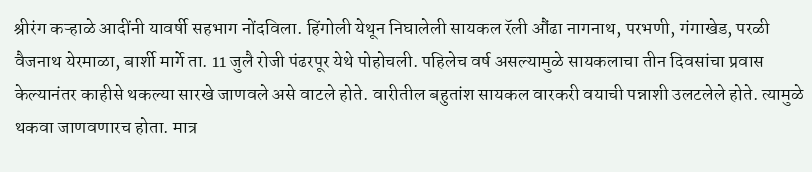श्रीरंग कऱ्हाळे आदींनी यावर्षी सहभाग नोंदविला. हिंगोली येथून निघालेली सायकल रॅली औंढा नागनाथ, परभणी, गंगाखेड, परळी वैजनाथ येरमाळा, बार्शी मार्गे ता. 11 जुलै रोजी पंढरपूर येथे पोहोचली. पहिलेच वर्ष असल्यामुळे सायकलाचा तीन दिवसांचा प्रवास केल्यानंतर काहीसे थकल्या सारखे जाणवले असे वाटले होते. वारीतील बहुतांश सायकल वारकरी वयाची पन्नाशी उलटलेले होते. त्यामुळे थकवा जाणवणारच होता. मात्र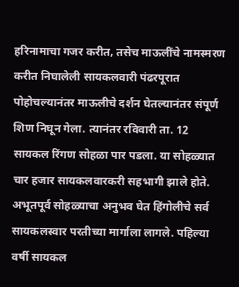हरिनामाचा गजर करीत, तसेच माऊलींचे नामस्मरण करीत निघालेली सायकलवारी पंढरपूरात पोहोचल्यानंतर माऊलीचे दर्शन घेतल्यानंतर संपूर्ण शिण निघून गेला. त्यानंतर रविवारी ता. 12 सायकल रिंगण सोहळा पार पडला. या सोहळ्यात चार हजार सायकलवारकरी सहभागी झाले होते. अभूतपूर्व सोहळ्याचा अनुभव घेत हिंगोलीचे सर्व सायकलस्वार परतीच्या मार्गाला लागले. पहिल्या वर्षी सायकल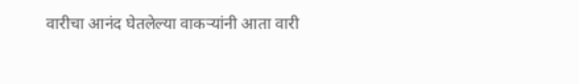वारीचा आनंद घेतलेल्या वाकऱ्यांनी आता वारी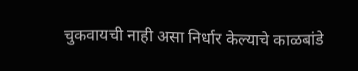चुकवायची नाही असा निर्धार केल्याचे काळबांडे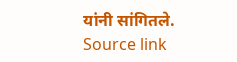यांनी सांगितले.
Source link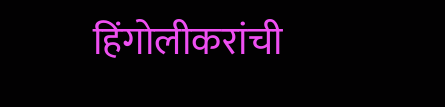हिंगोलीकरांची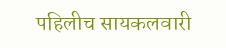पहिलीच सायकलवारी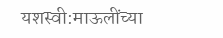यशस्वी:माऊलींच्या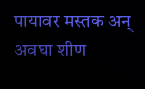पायावर मस्तक अन् अवघा शीण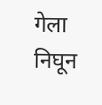गेला निघून